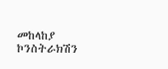መከላከያ ኮንስትራክሽን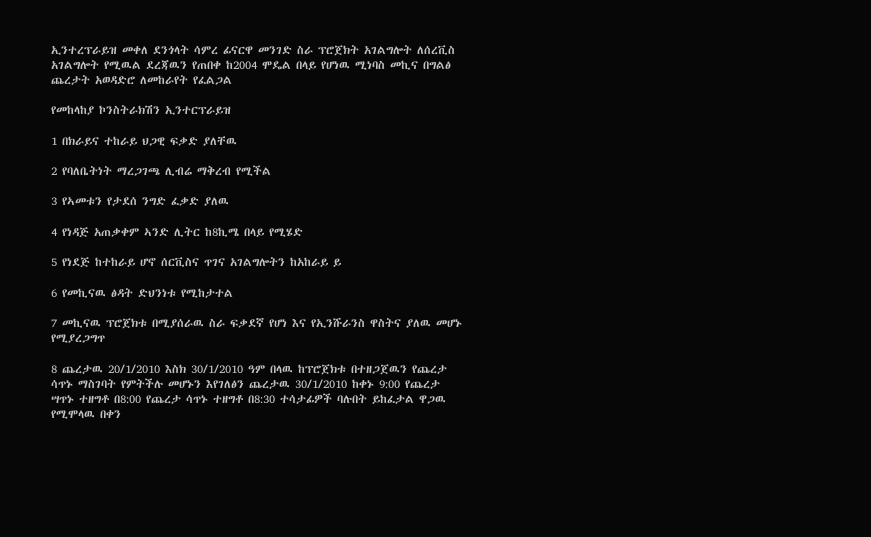ኢንተረፕራይዝ መቀለ ደንጎላት ሳምረ ፊናርዋ መንገድ ስራ ፕሮጀክት አገልግሎት ለሰረቪስ አገልግሎት የሚዉል ደረጃዉን የጠበቀ ከ2004 ሞዴል በላይ የሆነዉ ሚነባስ መኪና በግልፅ ጨረታት አወዳድሮ ለመከራየት የፈልጋል

የመከላከያ ኮንስትራክሽን ኢንተርፕራይዝ

1 በክራይና ተከራይ ህጋዊ ፍቃድ ያለቸዉ

2 የባለቤትነት ማረጋገጫ ሊብሬ ማቅረብ የሚችል

3 የኣመቱን የታደሰ ንግድ ፈቃድ ያለዉ

4 የነዳጅ አጠቃቀም ኣንድ ሊትር ከ8ኪሜ በላይ የሚሄድ

5 የነደጅ ከተከራይ ሆኖ ሰርቪስና ጥገና አገልግሎትን ከአከራይ ይ

6 የመኪናዉ ፅዳት ድህንነቱ የሚከታተል

7 መኪናዉ ፕሮጀክቱ በሚያሰራዉ ስራ ፍቃደኛ የሆነ እና የኢንሹራንስ ዋስትና ያለዉ መሆኑ የሚያረጋግጥ

8 ጨረታዉ 20/1/2010 እስክ 30/1/2010 ዓም በላዉ ከፕሮጀክቱ በተዘጋጀዉን የጨረታ ሳጥኑ ማስገባት የምትችሉ መሆኑን እየገለፅን ጨረታዉ 30/1/2010 ከቀኑ 9:00 የጨረታ ሣጥኑ ተዘግቶ በ8:00 የጨረታ ሳጥኑ ተዘግቶ በ8:30 ተሳታፊዎች ባሉበት ይከፈታል ዋጋዉ የሚሞላዉ በቀን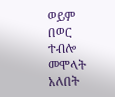ወይም በወር ተብሎ መሞላት አለበት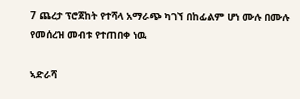7 ጨረታ ፕሮጀከት የተሻላ አማራጭ ካገኘ በከፊልም ሆነ ሙሉ በሙሉ የመሰረዝ መብቱ የተጠበቀ ነዉ

ኣድራሻ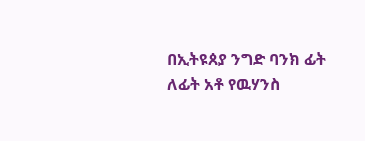በኢትዩጰያ ንግድ ባንክ ፊት ለፊት አቶ የዉሃንስ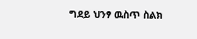ግደይ ህንፃ ዉስጥ ስልክ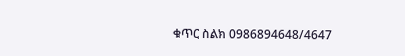ቁጥር ስልክ 0986894648/4647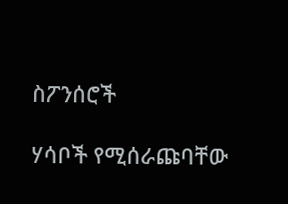ስፖንሰሮች

ሃሳቦች የሚሰራጩባቸው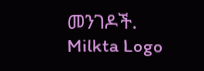መንገዶች.
Milkta Logo